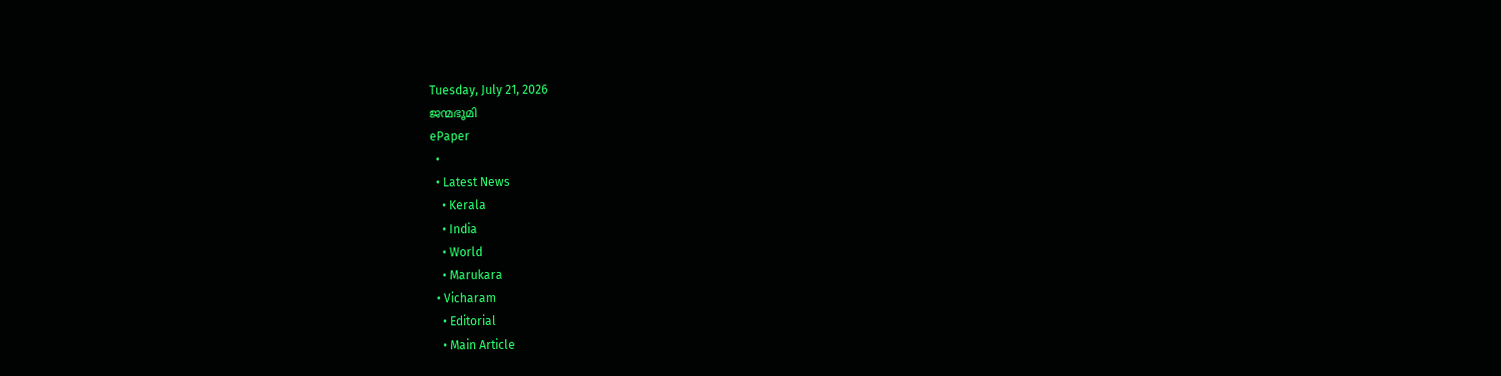Tuesday, July 21, 2026
ജന്മഭൂമി
ePaper
  •
  • Latest News
    • Kerala
    • India
    • World
    • Marukara
  • Vicharam
    • Editorial
    • Main Article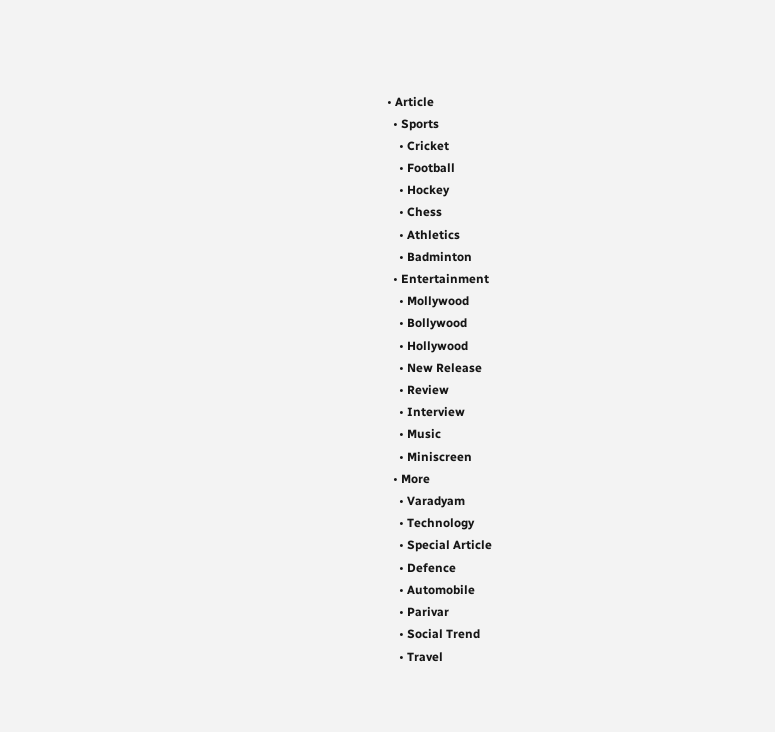• Article
  • Sports
    • Cricket
    • Football
    • Hockey
    • Chess
    • Athletics
    • Badminton
  • Entertainment
    • Mollywood
    • Bollywood
    • Hollywood
    • New Release
    • Review
    • Interview
    • Music
    • Miniscreen
  • More
    • Varadyam
    • Technology
    • Special Article
    • Defence
    • Automobile
    • Parivar
    • Social Trend
    • Travel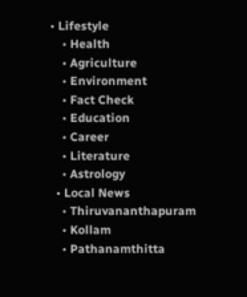• Lifestyle
    • Health
    • Agriculture
    • Environment
    • Fact Check
    • Education
    • Career
    • Literature
    • Astrology
  • Local News
    • Thiruvananthapuram
    • Kollam
    • Pathanamthitta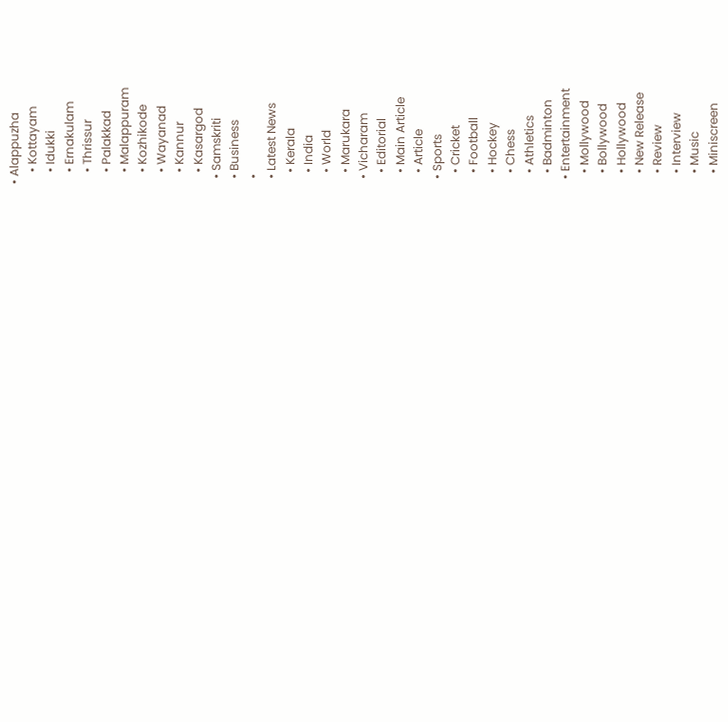• Alappuzha
    • Kottayam
    • Idukki
    • Ernakulam
    • Thrissur
    • Palakkad
    • Malappuram
    • Kozhikode
    • Wayanad
    • Kannur
    • Kasargod
  • Samskriti
  • Business
  •
  • Latest News
    • Kerala
    • India
    • World
    • Marukara
  • Vicharam
    • Editorial
    • Main Article
    • Article
  • Sports
    • Cricket
    • Football
    • Hockey
    • Chess
    • Athletics
    • Badminton
  • Entertainment
    • Mollywood
    • Bollywood
    • Hollywood
    • New Release
    • Review
    • Interview
    • Music
    • Miniscreen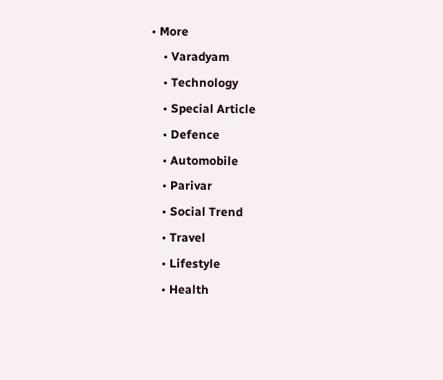• More
    • Varadyam
    • Technology
    • Special Article
    • Defence
    • Automobile
    • Parivar
    • Social Trend
    • Travel
    • Lifestyle
    • Health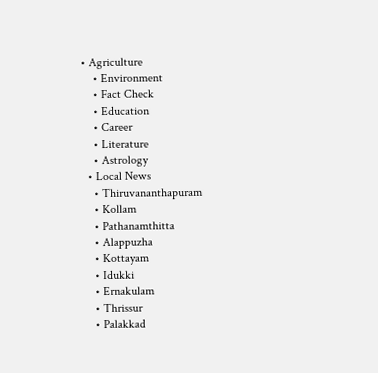• Agriculture
    • Environment
    • Fact Check
    • Education
    • Career
    • Literature
    • Astrology
  • Local News
    • Thiruvananthapuram
    • Kollam
    • Pathanamthitta
    • Alappuzha
    • Kottayam
    • Idukki
    • Ernakulam
    • Thrissur
    • Palakkad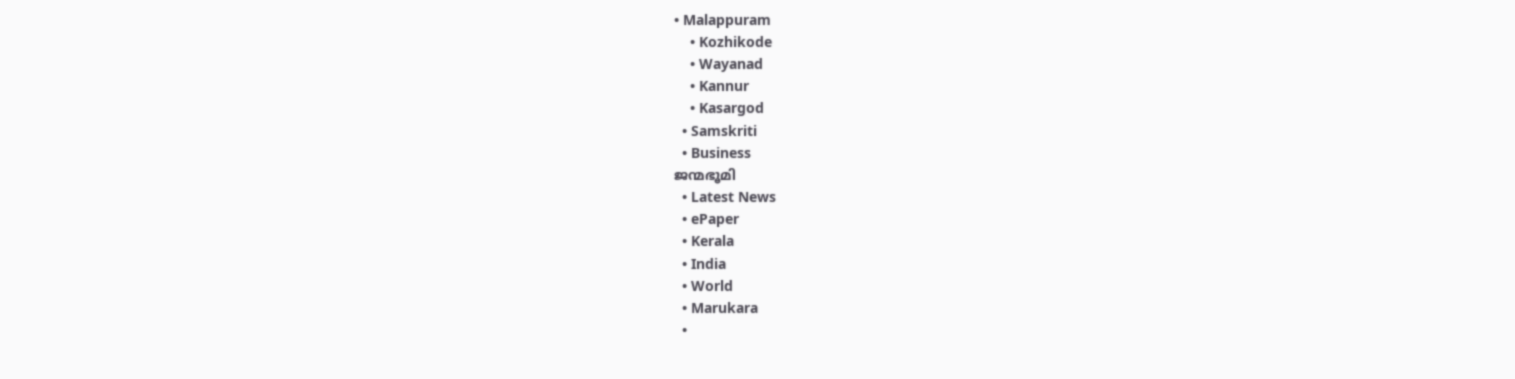• Malappuram
    • Kozhikode
    • Wayanad
    • Kannur
    • Kasargod
  • Samskriti
  • Business
ജന്മഭൂമി
  • Latest News
  • ePaper
  • Kerala
  • India
  • World
  • Marukara
  •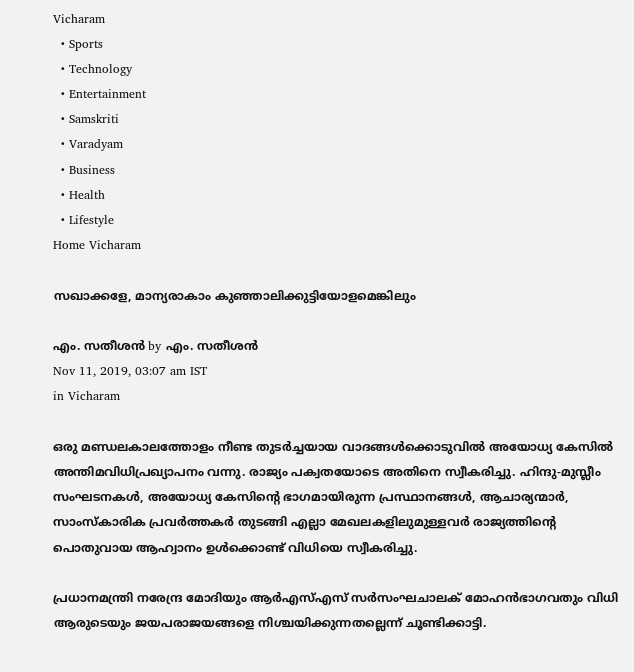Vicharam
  • Sports
  • Technology
  • Entertainment
  • Samskriti
  • Varadyam
  • Business
  • Health
  • Lifestyle
Home Vicharam

സഖാക്കളേ, മാന്യരാകാം കുഞ്ഞാലിക്കുട്ടിയോളമെങ്കിലും

എം. സതീശന്‍ by എം. സതീശന്‍
Nov 11, 2019, 03:07 am IST
in Vicharam

ഒരു മണ്ഡലകാലത്തോളം നീണ്ട തുടര്‍ച്ചയായ വാദങ്ങള്‍ക്കൊടുവില്‍ അയോധ്യ കേസില്‍ അന്തിമവിധിപ്രഖ്യാപനം വന്നു. രാജ്യം പക്വതയോടെ അതിനെ സ്വീകരിച്ചു. ഹിന്ദു-മുസ്ലീം സംഘടനകള്‍, അയോധ്യ കേസിന്റെ ഭാഗമായിരുന്ന പ്രസ്ഥാനങ്ങള്‍, ആചാര്യന്മാര്‍, സാംസ്‌കാരിക പ്രവര്‍ത്തകര്‍ തുടങ്ങി എല്ലാ മേഖലകളിലുമുള്ളവര്‍ രാജ്യത്തിന്റെ പൊതുവായ ആഹ്വാനം ഉള്‍ക്കൊണ്ട് വിധിയെ സ്വീകരിച്ചു.

പ്രധാനമന്ത്രി നരേന്ദ്ര മോദിയും ആര്‍എസ്എസ് സര്‍സംഘചാലക് മോഹന്‍ഭാഗവതും വിധി ആരുടെയും ജയപരാജയങ്ങളെ നിശ്ചയിക്കുന്നതല്ലെന്ന് ചൂണ്ടിക്കാട്ടി.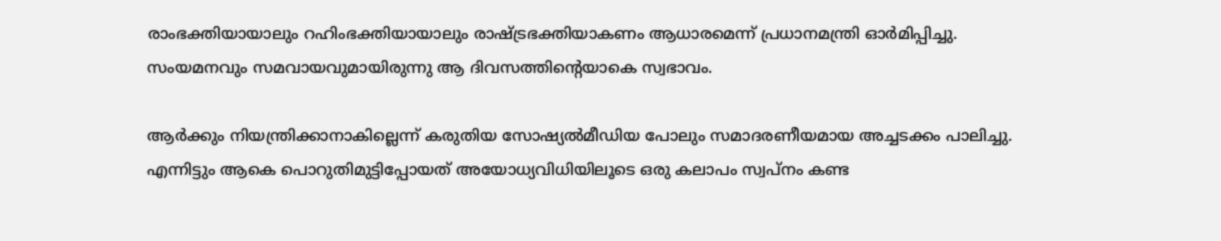രാംഭക്തിയായാലും റഹിംഭക്തിയായാലും രാഷ്‌ട്രഭക്തിയാകണം ആധാരമെന്ന് പ്രധാനമന്ത്രി ഓര്‍മിപ്പിച്ചു. സംയമനവും സമവായവുമായിരുന്നു ആ ദിവസത്തിന്റെയാകെ സ്വഭാവം.

ആര്‍ക്കും നിയന്ത്രിക്കാനാകില്ലെന്ന് കരുതിയ സോഷ്യല്‍മീഡിയ പോലും സമാദരണീയമായ അച്ചടക്കം പാലിച്ചു. എന്നിട്ടും ആകെ പൊറുതിമുട്ടിപ്പോയത് അയോധ്യവിധിയിലൂടെ ഒരു കലാപം സ്വപ്‌നം കണ്ട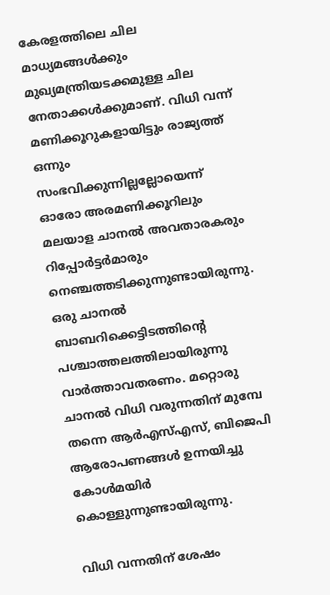കേരളത്തിലെ ചില മാധ്യമങ്ങള്‍ക്കും മുഖ്യമന്ത്രിയടക്കമുള്ള ചില നേതാക്കള്‍ക്കുമാണ്. വിധി വന്ന് മണിക്കൂറുകളായിട്ടും രാജ്യത്ത് ഒന്നും സംഭവിക്കുന്നില്ലല്ലോയെന്ന് ഓരോ അരമണിക്കൂറിലും മലയാള ചാനല്‍ അവതാരകരും റിപ്പോര്‍ട്ടര്‍മാരും നെഞ്ചത്തടിക്കുന്നുണ്ടായിരുന്നു. ഒരു ചാനല്‍ ബാബറിക്കെട്ടിടത്തിന്റെ പശ്ചാത്തലത്തിലായിരുന്നു വാര്‍ത്താവതരണം. മറ്റൊരു ചാനല്‍ വിധി വരുന്നതിന് മുമ്പേ തന്നെ ആര്‍എസ്എസ്, ബിജെപി ആരോപണങ്ങള്‍ ഉന്നയിച്ചു കോള്‍മയിര്‍ കൊള്ളുന്നുണ്ടായിരുന്നു.

വിധി വന്നതിന് ശേഷം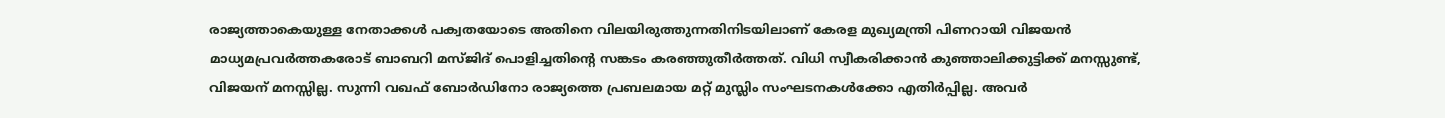രാജ്യത്താകെയുള്ള നേതാക്കള്‍ പക്വതയോടെ അതിനെ വിലയിരുത്തുന്നതിനിടയിലാണ് കേരള മുഖ്യമന്ത്രി പിണറായി വിജയന്‍ മാധ്യമപ്രവര്‍ത്തകരോട് ബാബറി മസ്ജിദ് പൊളിച്ചതിന്റെ സങ്കടം കരഞ്ഞുതീര്‍ത്തത്. വിധി സ്വീകരിക്കാന്‍ കുഞ്ഞാലിക്കുട്ടിക്ക് മനസ്സുണ്ട്, വിജയന് മനസ്സില്ല. സുന്നി വഖഫ് ബോര്‍ഡിനോ രാജ്യത്തെ പ്രബലമായ മറ്റ് മുസ്ലിം സംഘടനകള്‍ക്കോ എതിര്‍പ്പില്ല. അവര്‍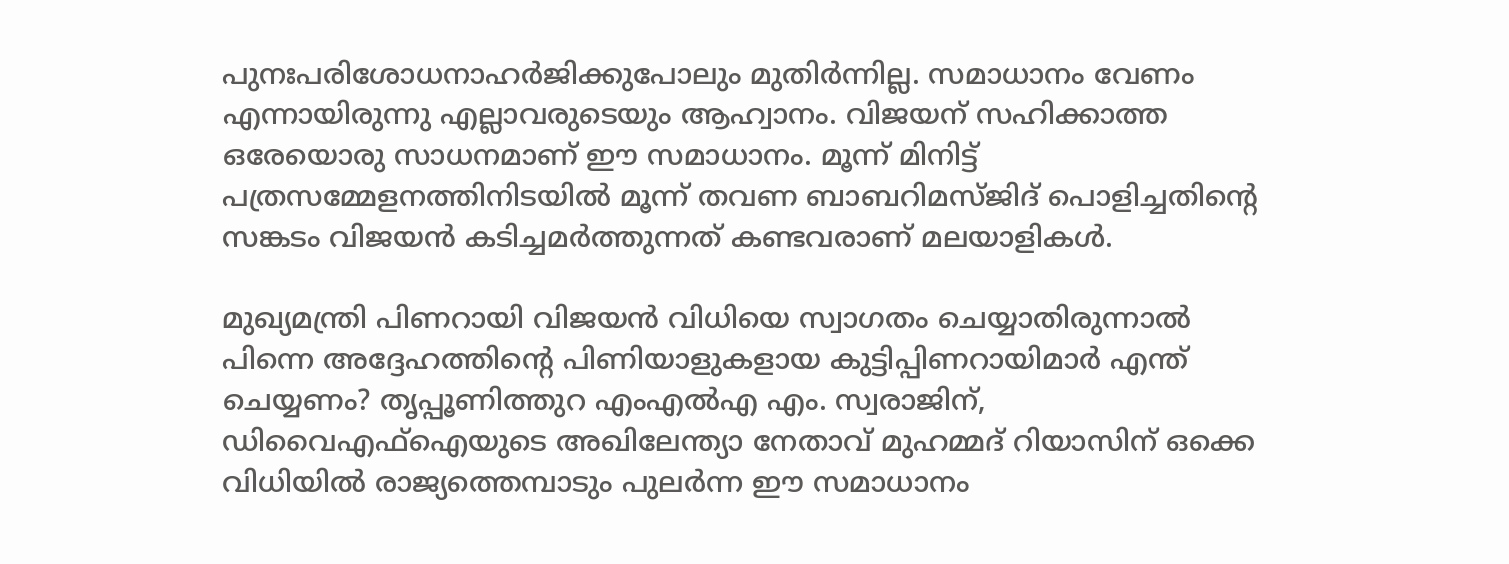പുനഃപരിശോധനാഹര്‍ജിക്കുപോലും മുതിര്‍ന്നില്ല. സമാധാനം വേണം എന്നായിരുന്നു എല്ലാവരുടെയും ആഹ്വാനം. വിജയന് സഹിക്കാത്ത ഒരേയൊരു സാധനമാണ് ഈ സമാധാനം. മൂന്ന് മിനിട്ട് പത്രസമ്മേളനത്തിനിടയില്‍ മൂന്ന് തവണ ബാബറിമസ്ജിദ് പൊളിച്ചതിന്റെ സങ്കടം വിജയന്‍ കടിച്ചമര്‍ത്തുന്നത് കണ്ടവരാണ് മലയാളികള്‍.

മുഖ്യമന്ത്രി പിണറായി വിജയന്‍ വിധിയെ സ്വാഗതം ചെയ്യാതിരുന്നാല്‍ പിന്നെ അദ്ദേഹത്തിന്റെ പിണിയാളുകളായ കുട്ടിപ്പിണറായിമാര്‍ എന്ത് ചെയ്യണം? തൃപ്പൂണിത്തുറ എംഎല്‍എ എം. സ്വരാജിന്, ഡിവൈഎഫ്‌ഐയുടെ അഖിലേന്ത്യാ നേതാവ് മുഹമ്മദ് റിയാസിന് ഒക്കെ വിധിയില്‍ രാജ്യത്തെമ്പാടും പുലര്‍ന്ന ഈ സമാധാനം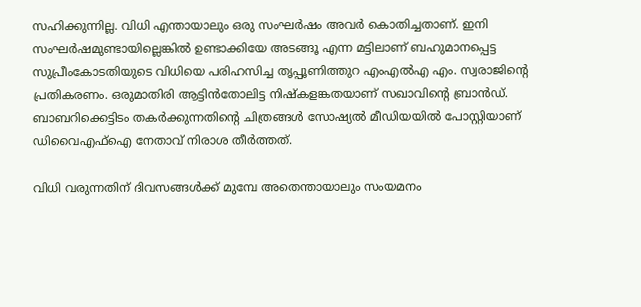സഹിക്കുന്നില്ല. വിധി എന്തായാലും ഒരു സംഘര്‍ഷം അവര്‍ കൊതിച്ചതാണ്. ഇനി സംഘര്‍ഷമുണ്ടായില്ലെങ്കില്‍ ഉണ്ടാക്കിയേ അടങ്ങൂ എന്ന മട്ടിലാണ് ബഹുമാനപ്പെട്ട സുപ്രീംകോടതിയുടെ വിധിയെ പരിഹസിച്ച തൃപ്പൂണിത്തുറ എംഎല്‍എ എം. സ്വരാജിന്റെ പ്രതികരണം. ഒരുമാതിരി ആട്ടിന്‍തോലിട്ട നിഷ്‌കളങ്കതയാണ് സഖാവിന്റെ ബ്രാന്‍ഡ്. ബാബറിക്കെട്ടിടം തകര്‍ക്കുന്നതിന്റെ ചിത്രങ്ങള്‍ സോഷ്യല്‍ മീഡിയയില്‍ പോസ്റ്റിയാണ് ഡിവൈഎഫ്‌ഐ നേതാവ് നിരാശ തീര്‍ത്തത്.

വിധി വരുന്നതിന് ദിവസങ്ങള്‍ക്ക് മുമ്പേ അതെന്തായാലും സംയമനം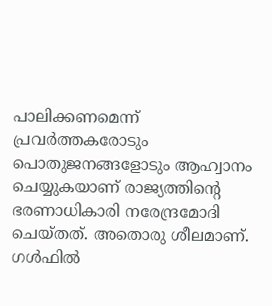പാലിക്കണമെന്ന് പ്രവര്‍ത്തകരോടും പൊതുജനങ്ങളോടും ആഹ്വാനം ചെയ്യുകയാണ് രാജ്യത്തിന്റെ ഭരണാധികാരി നരേന്ദ്രമോദി ചെയ്തത്. അതൊരു ശീലമാണ്. ഗള്‍ഫില്‍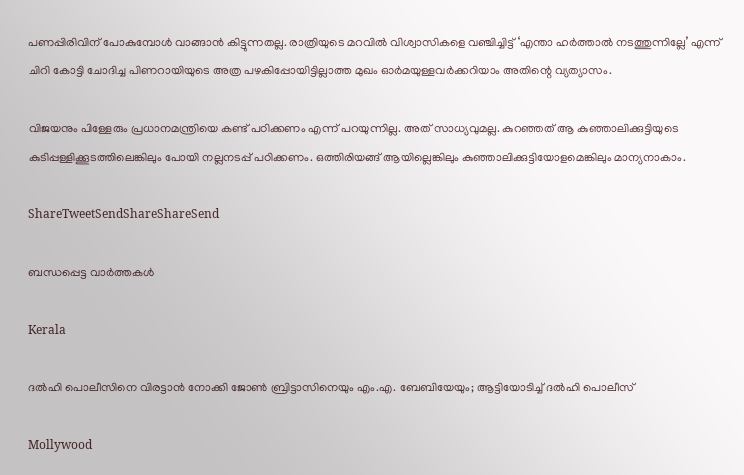പണപ്പിരിവിന് പോകുമ്പോള്‍ വാങ്ങാന്‍ കിട്ടുന്നതല്ല. രാത്രിയുടെ മറവില്‍ വിശ്വാസികളെ വഞ്ചിച്ചിട്ട് ‘എന്താ ഹര്‍ത്താല്‍ നടത്തുന്നില്ലേ’ എന്ന് ചിറി കോട്ടി ചോദിച്ച പിണറായിയുടെ അത്ര പഴകിപ്പോയിട്ടില്ലാത്ത മുഖം ഓര്‍മയുള്ളവര്‍ക്കറിയാം അതിന്റെ വ്യത്യാസം.

വിജയനും പിള്ളേരും പ്രധാനമന്ത്രിയെ കണ്ട് പഠിക്കണം എന്ന് പറയുന്നില്ല. അത് സാധ്യവുമല്ല. കുറഞ്ഞത് ആ കുഞ്ഞാലിക്കുട്ടിയുടെ കുടിപ്പള്ളിക്കൂടത്തിലെങ്കിലും പോയി നല്ലനടപ്പ് പഠിക്കണം. ഒത്തിരിയങ്ങ് ആയില്ലെങ്കിലും കുഞ്ഞാലിക്കുട്ടിയോളമെങ്കിലും മാന്യനാകാം.

ShareTweetSendShareShareSend

ബന്ധപ്പെട്ട വാര്‍ത്തകള്‍

Kerala

ദല്‍ഹി പൊലീസിനെ വിരട്ടാന്‍ നോക്കി ജോണ്‍ ബ്രിട്ടാസിനെയും എം.എ. ബേബിയേയും; ആട്ടിയോടിച്ച് ദല്‍ഹി പൊലീസ്

Mollywood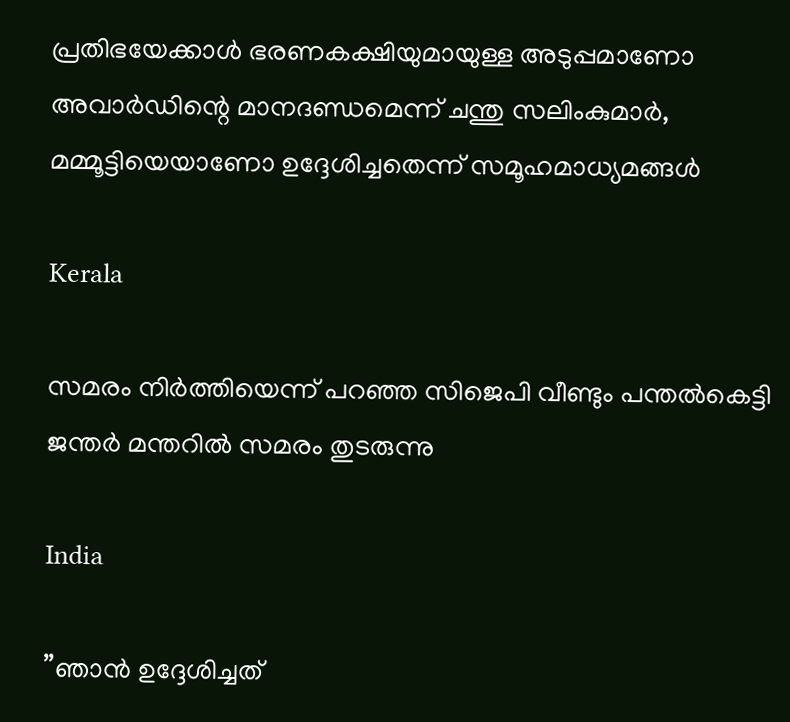പ്രതിഭയേക്കാള്‍ ഭരണകക്ഷിയുമായുള്ള അടുപ്പമാണോ അവാര്‍ഡിന്റെ മാനദണ്ഡമെന്ന് ചന്തു സലിംകുമാര്‍, മമ്മൂട്ടിയെയാണോ ഉദ്ദേശിച്ചതെന്ന് സമൂഹമാധ്യമങ്ങള്‍

Kerala

സമരം നിര്‍ത്തിയെന്ന് പറഞ്ഞ സിജെപി വീണ്ടും പന്തല്‍കെട്ടി ജന്തര്‍ മന്തറില്‍ സമരം തുടരുന്നു

India

”ഞാൻ ഉദ്ദേശിച്ചത്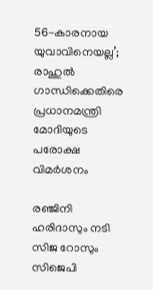56-കാരനായ യുവാവിനെയല്ല’; രാഹുല്‍ ഗാന്ധിക്കെതിരെ പ്രധാനമന്ത്രി മോദിയുടെ പരോക്ഷ വിമര്‍ശനം

രഞ്ജിനി ഹരിദാസും നടി സിജ റോസും സിജെപി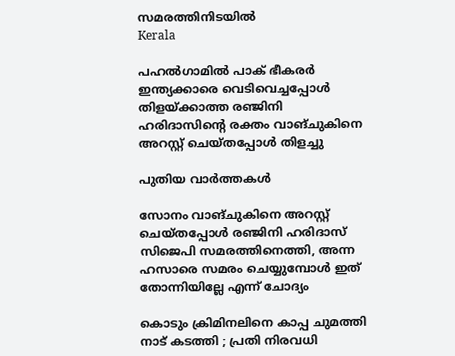സമരത്തിനിടയില്‍
Kerala

പഹല്‍ഗാമില്‍ പാക് ഭീകരര്‍ ഇന്ത്യക്കാരെ വെടിവെച്ചപ്പോള്‍ തിളയ്‌ക്കാത്ത രഞ്ജിനി ഹരിദാസിന്റെ രക്തം വാങ്ചുകിനെ അറസ്റ്റ് ചെയ്തപ്പോള്‍ തിളച്ചു

പുതിയ വാര്‍ത്തകള്‍

സോനം വാങ്ചുകിനെ അറസ്റ്റ് ചെയ്തപ്പോള്‍ രഞ്ജിനി ഹരിദാസ് സിജെപി സമരത്തിനെത്തി, അന്ന ഹസാരെ സമരം ചെയ്യുമ്പോള്‍ ഇത് തോന്നിയില്ലേ എന്ന് ചോദ്യം

കൊടും ക്രിമിനലിനെ കാപ്പ ചുമത്തി നാട് കടത്തി ; പ്രതി നിരവധി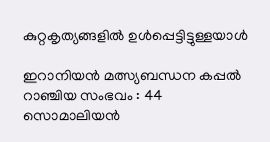കുറ്റകൃത്യങ്ങളിൽ ഉൾപ്പെട്ടിട്ടുള്ളയാൾ

ഇറാനിയൻ മത്സ്യബന്ധന കപ്പൽ റാഞ്ചിയ സംഭവം : 44 സൊമാലിയൻ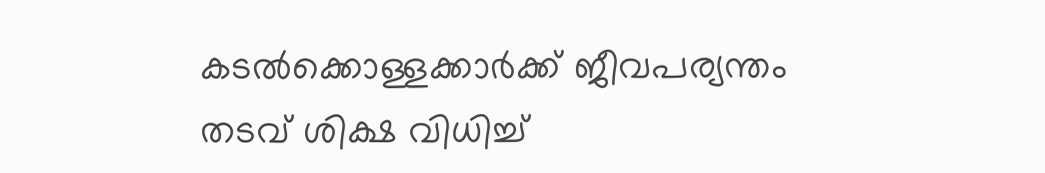കടൽക്കൊള്ളക്കാർക്ക് ജീവപര്യന്തം തടവ് ശിക്ഷ വിധിച്ച്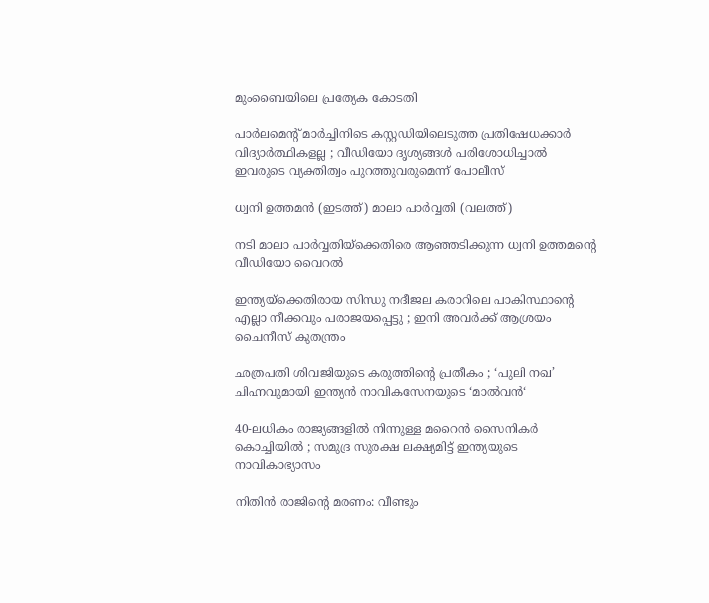മുംബൈയിലെ പ്രത്യേക കോടതി

പാർലമെന്റ് മാർച്ചിനിടെ കസ്റ്റഡിയിലെടുത്ത പ്രതിഷേധക്കാർ വിദ്യാർത്ഥികളല്ല ; വീഡിയോ ദൃശ്യങ്ങൾ പരിശോധിച്ചാൽ ഇവരുടെ വ്യക്തിത്വം പുറത്തുവരുമെന്ന് പോലീസ്

ധ്വനി ഉത്തമന്‍ (ഇടത്ത്) മാലാ പാര്‍വ്വതി (വലത്ത്)

നടി മാലാ പാര്‍വ്വതിയ്‌ക്കെതിരെ ആഞ്ഞടിക്കുന്ന ധ്വനി ഉത്തമന്റെ വീഡിയോ വൈറല്‍

ഇന്ത്യയ്‌ക്കെതിരായ സിന്ധു നദീജല കരാറിലെ പാകിസ്ഥാന്റെ എല്ലാ നീക്കവും പരാജയപ്പെട്ടു ; ഇനി അവർക്ക് ആശ്രയം ചൈനീസ് കുതന്ത്രം

ഛത്രപതി ശിവജിയുടെ കരുത്തിന്റെ പ്രതീകം ; ‘പുലി നഖ’ ചിഹ്നവുമായി ഇന്ത്യൻ നാവികസേനയുടെ ‘മാൽവൻ‘

40-ലധികം രാജ്യങ്ങളിൽ നിന്നുള്ള മറൈൻ സൈനികർ കൊച്ചിയിൽ ; സമുദ്ര സുരക്ഷ ലക്ഷ്യമിട്ട് ഇന്ത്യയുടെ നാവികാഭ്യാസം

നിതിന്‍ രാജിന്റെ മരണം: വീണ്ടും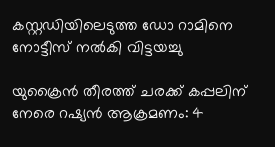കസ്റ്റഡിയിലെടുത്ത ഡോ റാമിനെ നോട്ടീസ് നല്‍കി വിട്ടയച്ചു

യുക്രൈന്‍ തീരത്ത് ചരക്ക് കപ്പലിന് നേരെ റഷ്യന്‍ ആക്രമണം: 4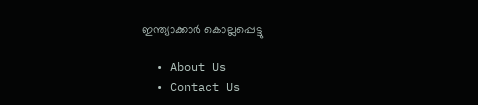ഇന്ത്യാക്കാര്‍ കൊല്ലപ്പെട്ടു

  • About Us
  • Contact Us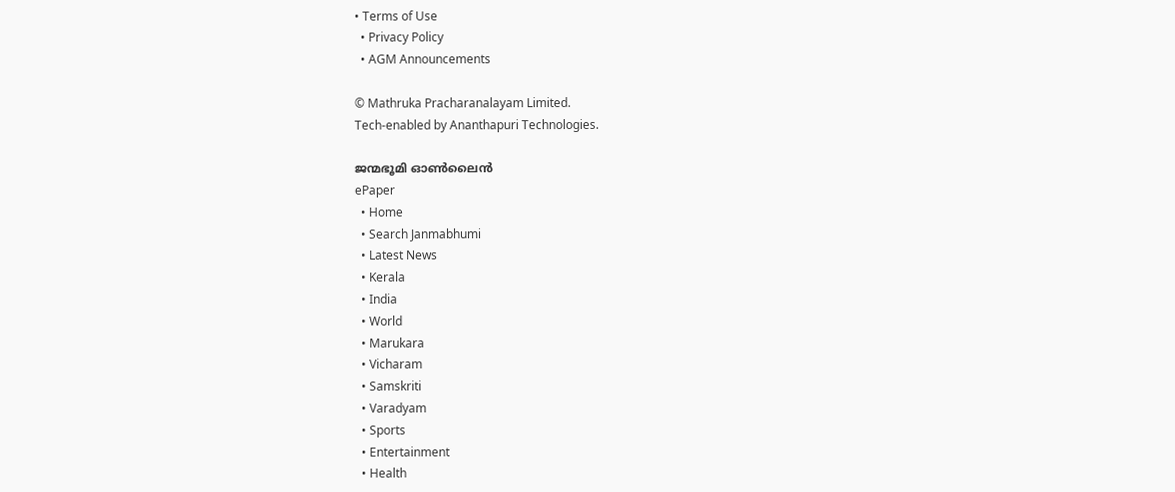• Terms of Use
  • Privacy Policy
  • AGM Announcements

© Mathruka Pracharanalayam Limited.
Tech-enabled by Ananthapuri Technologies.

ജന്മഭൂമി ഓണ്‍ലൈന്‍
ePaper
  • Home
  • Search Janmabhumi
  • Latest News
  • Kerala
  • India
  • World
  • Marukara
  • Vicharam
  • Samskriti
  • Varadyam
  • Sports
  • Entertainment
  • Health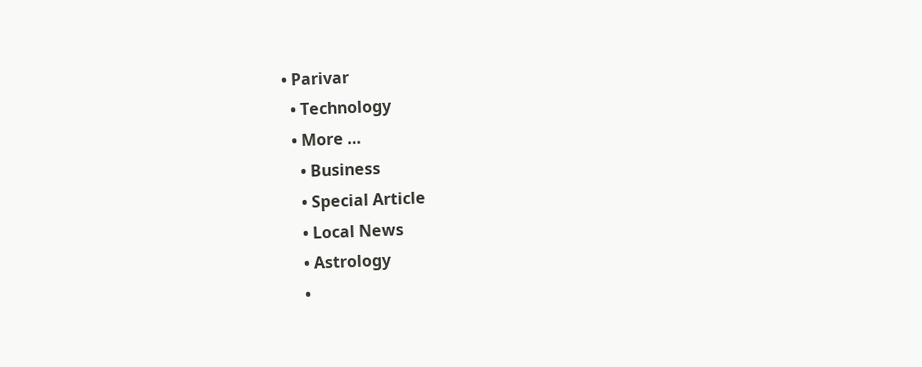• Parivar
  • Technology
  • More …
    • Business
    • Special Article
    • Local News
    • Astrology
    •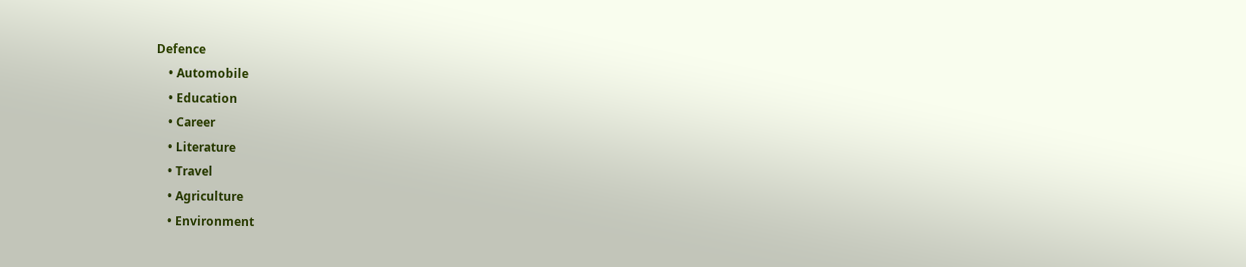Defence
    • Automobile
    • Education
    • Career
    • Literature
    • Travel
    • Agriculture
    • Environment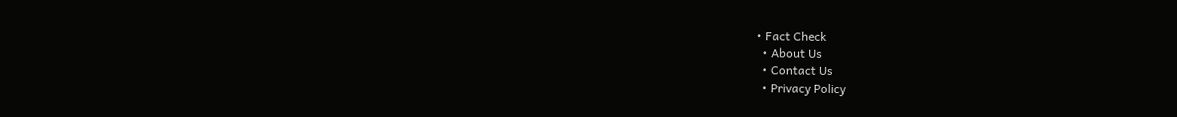• Fact Check
  • About Us
  • Contact Us
  • Privacy Policy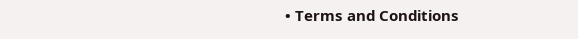• Terms and Conditions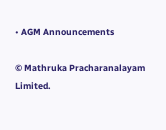• AGM Announcements

© Mathruka Pracharanalayam Limited.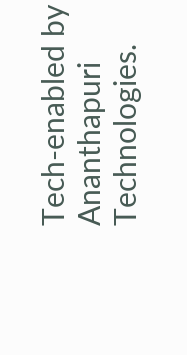Tech-enabled by Ananthapuri Technologies.